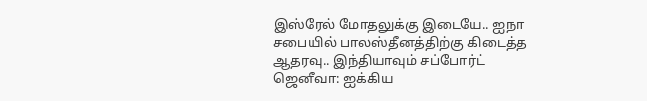இஸ்ரேல் மோதலுக்கு இடையே.. ஐநா சபையில் பாலஸ்தீனத்திற்கு கிடைத்த ஆதரவு.. இந்தியாவும் சப்போர்ட்
ஜெனீவா: ஐக்கிய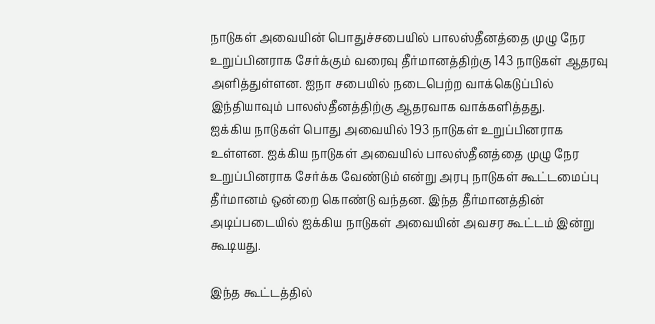நாடுகள் அவையின் பொதுச்சபையில் பாலஸ்தீனத்தை முழு நேர உறுப்பினராக சேர்க்கும் வரைவு தீர்மானத்திற்கு 143 நாடுகள் ஆதரவு அளித்துள்ளன. ஐநா சபையில் நடைபெற்ற வாக்கெடுப்பில் இந்தியாவும் பாலஸ்தீனத்திற்கு ஆதரவாக வாக்களித்தது.
ஐக்கிய நாடுகள் பொது அவையில் 193 நாடுகள் உறுப்பினராக உள்ளன. ஐக்கிய நாடுகள் அவையில் பாலஸ்தீனத்தை முழு நேர உறுப்பினராக சேர்க்க வேண்டும் என்று அரபு நாடுகள் கூட்டமைப்பு தீர்மானம் ஒன்றை கொண்டு வந்தன. இந்த தீர்மானத்தின் அடிப்படையில் ஐக்கிய நாடுகள் அவையின் அவசர கூட்டம் இன்று கூடியது.

இந்த கூட்டத்தில்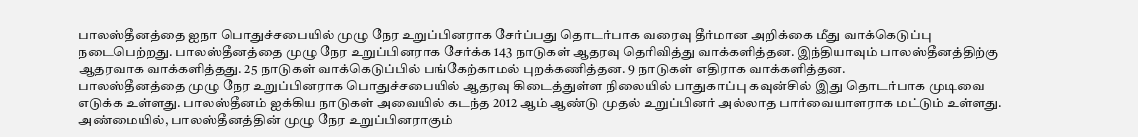பாலஸ்தீனத்தை ஐநா பொதுச்சபையில் முழு நேர உறுப்பினராக சேர்ப்பது தொடர்பாக வரைவு தீர்மான அறிக்கை மீது வாக்கெடுப்பு நடைபெற்றது. பாலஸ்தீனத்தை முழு நேர உறுப்பினராக சேர்க்க 143 நாடுகள் ஆதரவு தெரிவித்து வாக்களித்தன. இந்தியாவும் பாலஸ்தீனத்திற்கு ஆதரவாக வாக்களித்தது. 25 நாடுகள் வாக்கெடுப்பில் பங்கேற்காமல் புறக்கணித்தன. 9 நாடுகள் எதிராக வாக்களித்தன.
பாலஸ்தீனத்தை முழு நேர உறுப்பினராக பொதுச்சபையில் ஆதரவு கிடைத்துள்ள நிலையில் பாதுகாப்பு கவுன்சில் இது தொடர்பாக முடிவை எடுக்க உள்ளது. பாலஸ்தீனம் ஐக்கிய நாடுகள் அவையில் கடந்த 2012 ஆம் ஆண்டு முதல் உறுப்பினர் அல்லாத பார்வையாளராக மட்டும் உள்ளது. அண்மையில், பாலஸ்தீனத்தின் முழு நேர உறுப்பினராகும்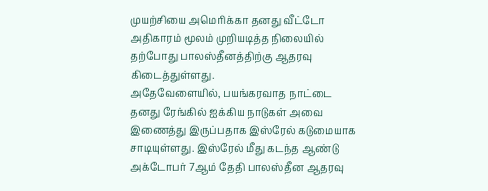முயற்சியை அமெரிக்கா தனது வீட்டோ அதிகாரம் மூலம் முறியடித்த நிலையில் தற்போது பாலஸ்தீனத்திற்கு ஆதரவு கிடைத்துள்ளது.
அதேவேளையில், பயங்கரவாத நாட்டை தனது ரேங்கில் ஐக்கிய நாடுகள் அவை இணைத்து இருப்பதாக இஸ்ரேல் கடுமையாக சாடியுள்ளது. இஸ்ரேல் மீது கடந்த ஆண்டு அக்டோபர் 7ஆம் தேதி பாலஸ்தீன ஆதரவு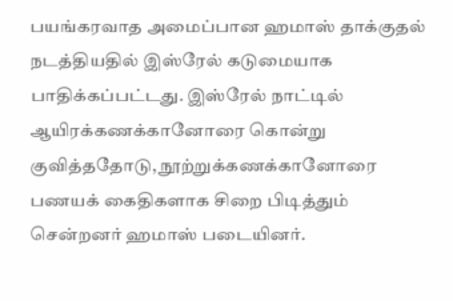பயங்கரவாத அமைப்பான ஹமாஸ் தாக்குதல் நடத்தியதில் இஸ்ரேல் கடுமையாக பாதிக்கப்பட்டது. இஸ்ரேல் நாட்டில் ஆயிரக்கணக்கானோரை கொன்று குவித்ததோடு, நூற்றுக்கணக்கானோரை பணயக் கைதிகளாக சிறை பிடித்தும் சென்றனர் ஹமாஸ் படையினர்.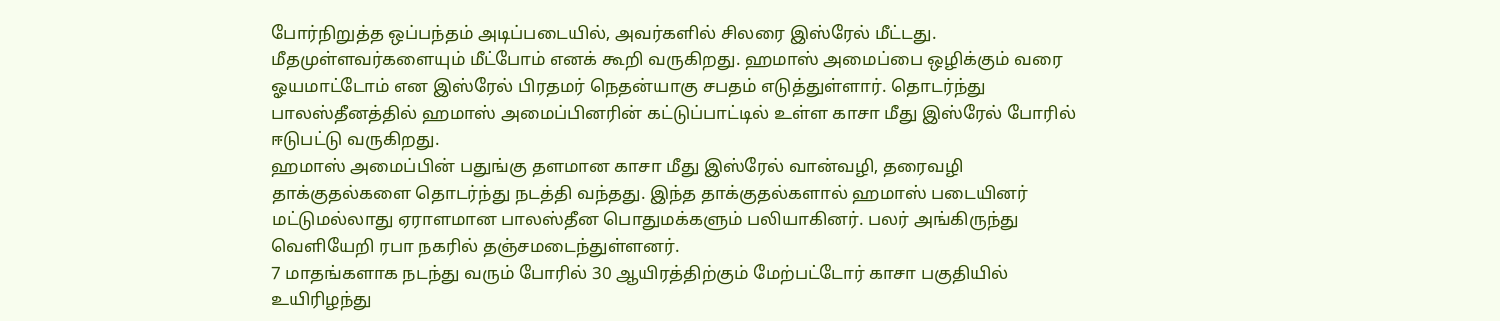போர்நிறுத்த ஒப்பந்தம் அடிப்படையில், அவர்களில் சிலரை இஸ்ரேல் மீட்டது. மீதமுள்ளவர்களையும் மீட்போம் எனக் கூறி வருகிறது. ஹமாஸ் அமைப்பை ஒழிக்கும் வரை ஓயமாட்டோம் என இஸ்ரேல் பிரதமர் நெதன்யாகு சபதம் எடுத்துள்ளார். தொடர்ந்து பாலஸ்தீனத்தில் ஹமாஸ் அமைப்பினரின் கட்டுப்பாட்டில் உள்ள காசா மீது இஸ்ரேல் போரில் ஈடுபட்டு வருகிறது.
ஹமாஸ் அமைப்பின் பதுங்கு தளமான காசா மீது இஸ்ரேல் வான்வழி, தரைவழி தாக்குதல்களை தொடர்ந்து நடத்தி வந்தது. இந்த தாக்குதல்களால் ஹமாஸ் படையினர் மட்டுமல்லாது ஏராளமான பாலஸ்தீன பொதுமக்களும் பலியாகினர். பலர் அங்கிருந்து வெளியேறி ரபா நகரில் தஞ்சமடைந்துள்ளனர்.
7 மாதங்களாக நடந்து வரும் போரில் 30 ஆயிரத்திற்கும் மேற்பட்டோர் காசா பகுதியில் உயிரிழந்து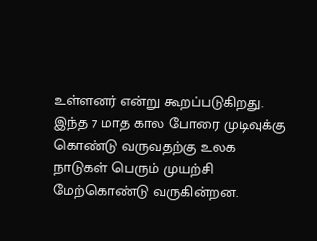உள்ளனர் என்று கூறப்படுகிறது. இந்த 7 மாத கால போரை முடிவுக்கு கொண்டு வருவதற்கு உலக நாடுகள் பெரும் முயற்சி மேற்கொண்டு வருகின்றன.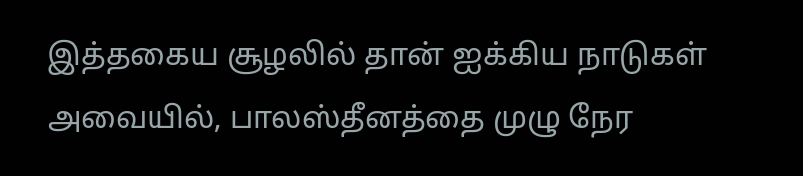இத்தகைய சூழலில் தான் ஐக்கிய நாடுகள் அவையில், பாலஸ்தீனத்தை முழு நேர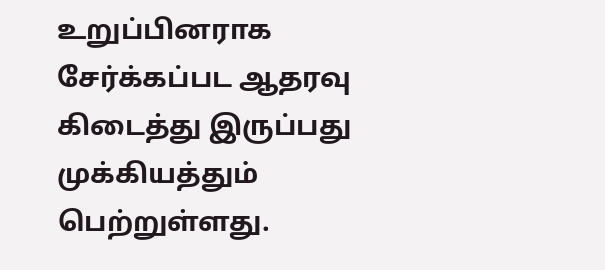உறுப்பினராக சேர்க்கப்பட ஆதரவு கிடைத்து இருப்பது முக்கியத்தும் பெற்றுள்ளது.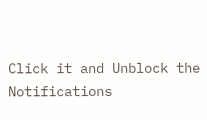Click it and Unblock the Notifications